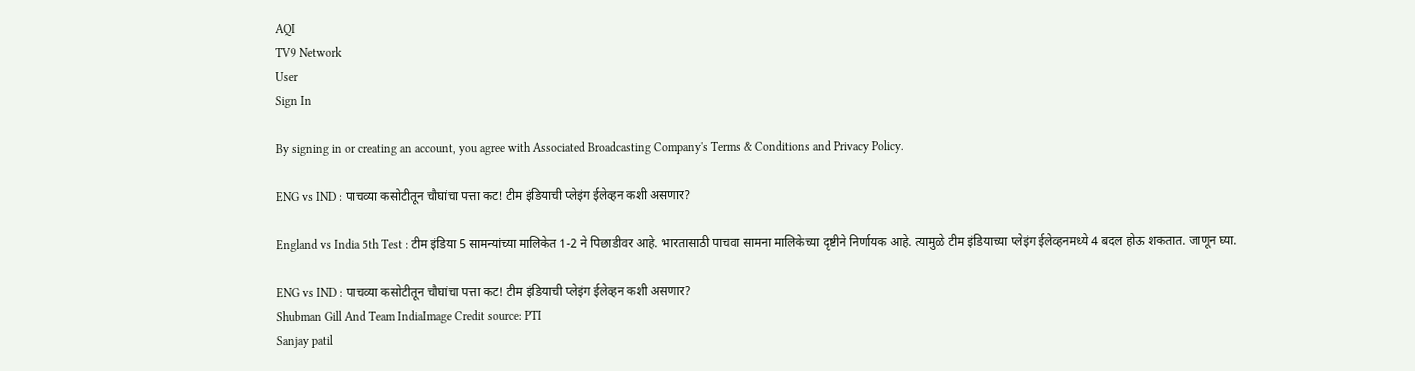AQI
TV9 Network
User
Sign In

By signing in or creating an account, you agree with Associated Broadcasting Company's Terms & Conditions and Privacy Policy.

ENG vs IND : पाचव्या कसोटीतून चौघांचा पत्ता कट! टीम इंडियाची प्लेइंग ईलेव्हन कशी असणार?

England vs India 5th Test : टीम इंडिया 5 सामन्यांच्या मालिकेत 1-2 ने पिछाडीवर आहे. भारतासाठी पाचवा सामना मालिकेच्या दृष्टीने निर्णायक आहे. त्यामुळे टीम इंडियाच्या प्लेइंग ईलेव्हनमध्ये 4 बदल होऊ शकतात. जाणून घ्या.

ENG vs IND : पाचव्या कसोटीतून चौघांचा पत्ता कट! टीम इंडियाची प्लेइंग ईलेव्हन कशी असणार?
Shubman Gill And Team IndiaImage Credit source: PTI
Sanjay patil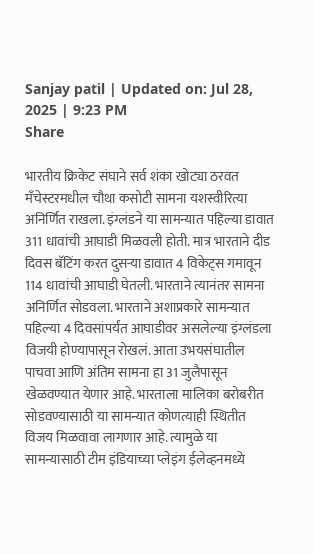Sanjay patil | Updated on: Jul 28, 2025 | 9:23 PM
Share

भारतीय क्रिकेट संघाने सर्व शंका खोट्या ठरवत मँचेस्टरमधील चौथा कसोटी सामना यशस्वीरित्या अनिर्णित राखला. इंग्लंडने या सामन्यात पहिल्या डावात 311 धावांची आघाडी मिळवली होती. मात्र भारताने दीड दिवस बॅटिंग करत दुसऱ्या डावात 4 विकेट्स गमावून 114 धावांची आघाडी घेतली. भारताने त्यानंतर सामना अनिर्णित सोडवला. भारताने अशाप्रकारे सामन्यात पहिल्या 4 दिवसांपर्यंत आघाडीवर असलेल्या इंग्लंडला विजयी होण्यापासून रोखलं. आता उभयसंघातील पाचवा आणि अंतिम सामना हा 31 जुलैपासून खेळवण्यात येणार आहे. भारताला मालिका बरोबरीत सोडवण्यासाठी या सामन्यात कोणत्याही स्थितीत विजय मिळवावा लागणार आहे. त्यामुळे या सामन्यासाठी टीम इंडियाच्या प्लेइंग ईलेव्हनमध्ये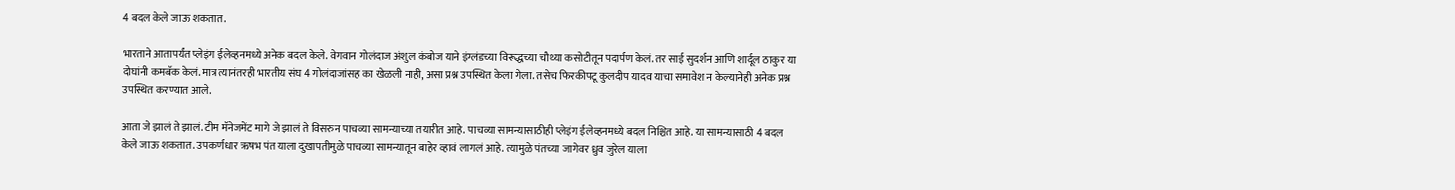4 बदल केले जाऊ शकतात.

भारताने आतापर्यंत प्लेइंग ईलेव्हनमध्ये अनेक बदल केले. वेगवान गोलंदाज अंशुल कंबोज याने इंग्लंडच्या विरूद्धच्या चौथ्या कसोटीतून पदार्पण केलं. तर साई सुदर्शन आणि शार्दूल ठाकुर या दोघांनी कमबॅक केलं. मात्र त्यानंतरही भारतीय संघ 4 गोलंदाजांसह का खेळली नाही, असा प्रश्न उपस्थित केला गेला. तसेच फिरकीपटू कुलदीप यादव याचा समावेश न केल्यानेही अनेक प्रश्न उपस्थित करण्यात आले.

आता जे झालं ते झालं. टीम मॅनेजमेंट मागे जे झालं ते विसरुन पाचव्या सामन्याच्या तयारीत आहे. पाचव्या सामन्यासाठीही प्लेइंग ईलेव्हनमध्ये बदल निश्चित आहे. या सामन्यासाठी 4 बदल केले जाऊ शकतात. उपकर्णधार ऋषभ पंत याला दुखापतीमुळे पाचव्या सामन्यातून बाहेर व्हावं लागलं आहे. त्यामुळे पंतच्या जागेवर ध्रुव जुरेल याला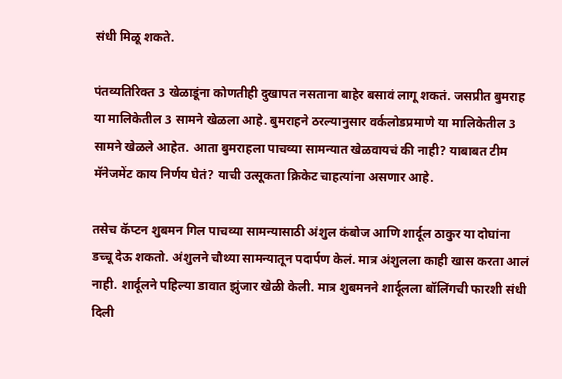संधी मिळू शकते.

पंतव्यतिरिक्त 3 खेळाडूंना कोणतीही दुखापत नसताना बाहेर बसावं लागू शकतं. जसप्रीत बुमराह या मालिकेतील 3 सामने खेळला आहे. बुमराहने ठरल्यानुसार वर्कलोडप्रमाणे या मालिकेतील 3 सामने खेळले आहेत. आता बुमराहला पाचव्या सामन्यात खेळवायचं की नाही? याबाबत टीम मॅनेजमेंट काय निर्णय घेतं? याची उत्सूकता क्रिकेट चाहत्यांना असणार आहे.

तसेच कॅप्टन शुबमन गिल पाचव्या सामन्यासाठी अंशुल कंबोज आणि शार्दूल ठाकुर या दोघांना डच्चू देऊ शकतो. अंशुलने चौथ्या सामन्यातून पदार्पण केलं. मात्र अंशुलला काही खास करता आलं नाही. शार्दूलने पहिल्या डावात झुंजार खेळी केली. मात्र शुबमनने शार्दूलला बॉलिंगची फारशी संधी दिली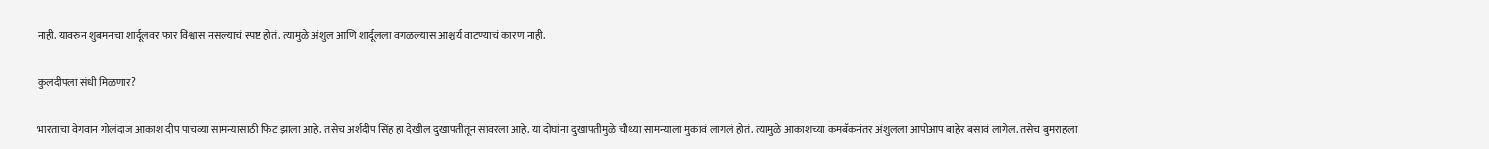नाही. यावरुन शुबमनचा शार्दूलवर फार विश्वास नसल्याचं स्पष्ट होतं. त्यामुळे अंशुल आणि शार्दूलला वगळल्यास आश्चर्य वाटण्याचं कारण नाही.

कुलदीपला संधी मिळणार?

भारताचा वेगवान गोलंदाज आकाश दीप पाचव्या सामन्यासाठी फिट झाला आहे. तसेच अर्शदीप सिंह हा देखील दुखापतीतून सावरला आहे. या दोघांना दुखापतीमुळे चौथ्या सामन्याला मुकावं लागलं होतं. त्यामुळे आकाशच्या कमबॅकनंतर अंशुलला आपोआप बाहेर बसावं लागेल. तसेच बुमराहला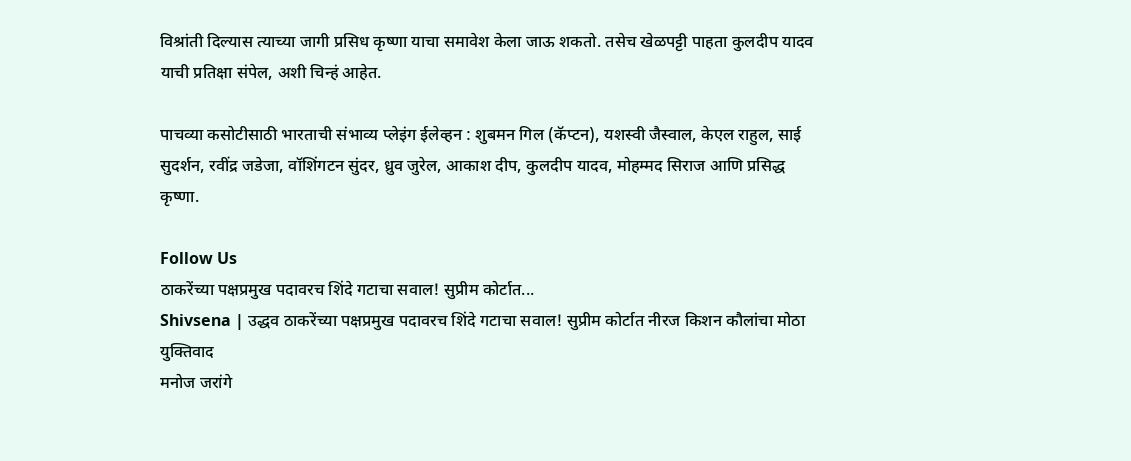विश्रांती दिल्यास त्याच्या जागी प्रसिध कृष्णा याचा समावेश केला जाऊ शकतो. तसेच खेळपट्टी पाहता कुलदीप यादव याची प्रतिक्षा संपेल, अशी चिन्हं आहेत.

पाचव्या कसोटीसाठी भारताची संभाव्य प्लेइंग ईलेव्हन : शुबमन गिल (कॅप्टन), यशस्वी जैस्वाल, केएल राहुल, साई सुदर्शन, रवींद्र जडेजा, वॉशिंगटन सुंदर, ध्रुव जुरेल, आकाश दीप, कुलदीप यादव, मोहम्मद सिराज आणि प्रसिद्ध कृष्णा.

Follow Us
ठाकरेंच्या पक्षप्रमुख पदावरच शिंदे गटाचा सवाल! सुप्रीम कोर्टात...
Shivsena | उद्धव ठाकरेंच्या पक्षप्रमुख पदावरच शिंदे गटाचा सवाल! सुप्रीम कोर्टात नीरज किशन कौलांचा मोठा युक्तिवाद
मनोज जरांगे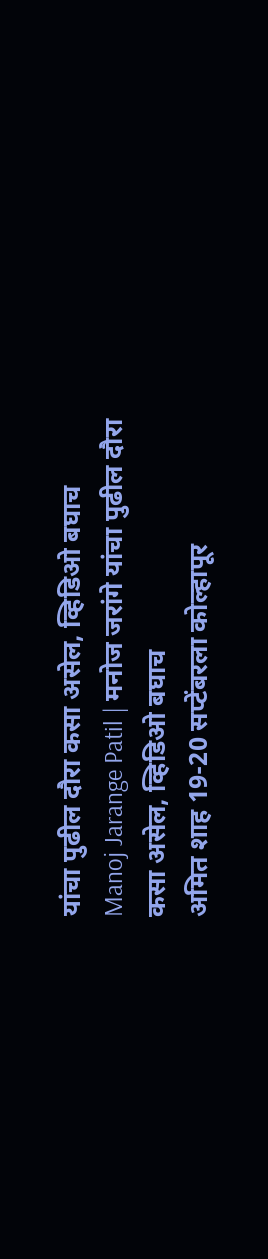यांचा पुढील दौरा कसा असेल, व्हिडिओ बघाच
Manoj Jarange Patil | मनोज जरांगे यांचा पुढील दौरा कसा असेल, व्हिडिओ बघाच
अमित शाह 19-20 सप्टेंबरला कोल्हापूर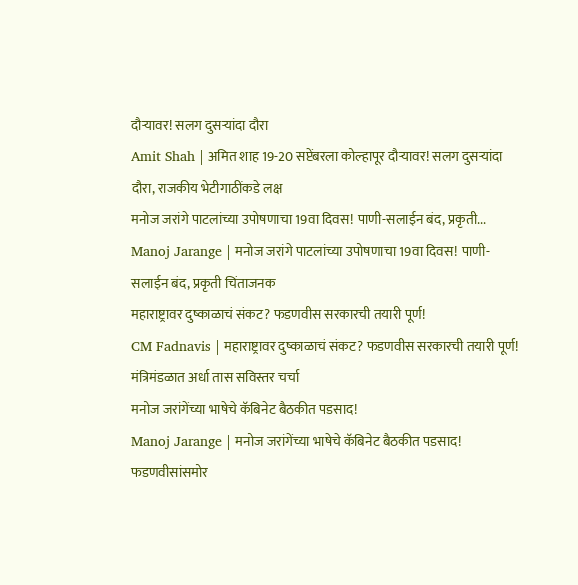दौऱ्यावर! सलग दुसऱ्यांदा दौरा
Amit Shah | अमित शाह 19-20 सप्टेंबरला कोल्हापूर दौऱ्यावर! सलग दुसऱ्यांदा दौरा, राजकीय भेटीगाठींकडे लक्ष
मनोज जरांगे पाटलांच्या उपोषणाचा 19वा दिवस! पाणी-सलाईन बंद, प्रकृती...
Manoj Jarange | मनोज जरांगे पाटलांच्या उपोषणाचा 19वा दिवस! पाणी-सलाईन बंद, प्रकृती चिंताजनक
महाराष्ट्रावर दुष्काळाचं संकट? फडणवीस सरकारची तयारी पूर्ण!
CM Fadnavis | महाराष्ट्रावर दुष्काळाचं संकट? फडणवीस सरकारची तयारी पूर्ण! मंत्रिमंडळात अर्धा तास सविस्तर चर्चा
मनोज जरांगेंच्या भाषेचे कॅबिनेट बैठकीत पडसाद!
Manoj Jarange | मनोज जरांगेंच्या भाषेचे कॅबिनेट बैठकीत पडसाद! फडणवीसांसमोर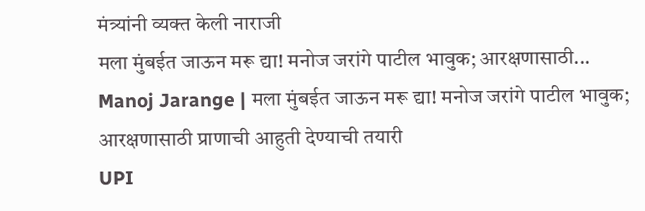मंत्र्यांनी व्यक्त केली नाराजी
मला मुंबईत जाऊन मरू द्या! मनोज जरांगे पाटील भावुक; आरक्षणासाठी...
Manoj Jarange | मला मुंबईत जाऊन मरू द्या! मनोज जरांगे पाटील भावुक; आरक्षणासाठी प्राणाची आहुती देण्याची तयारी
UPI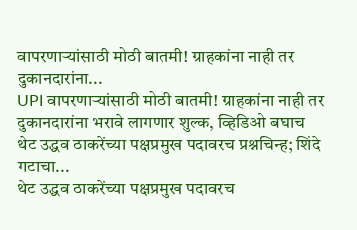वापरणाऱ्यांसाठी मोठी बातमी! ग्राहकांना नाही तर दुकानदारांना...
UPI वापरणाऱ्यांसाठी मोठी बातमी! ग्राहकांना नाही तर दुकानदारांना भरावे लागणार शुल्क, व्हिडिओ बघाच
थेट उद्धव ठाकरेंच्या पक्षप्रमुख पदावरच प्रश्नचिन्ह; शिंदे गटाचा...
थेट उद्धव ठाकरेंच्या पक्षप्रमुख पदावरच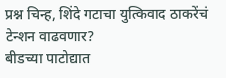प्रश्न चिन्ह, शिंदे गटाचा युत्किवाद ठाकरेंचं टेन्शन वाढवणार?
बीडच्या पाटोद्यात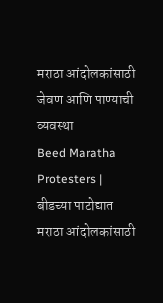मराठा आंदोलकांसाठी जेवण आणि पाण्याची व्यवस्था
Beed Maratha Protesters | बीडच्या पाटोद्यात मराठा आंदोलकांसाठी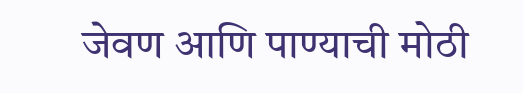जेवण आणि पाण्याची मोठी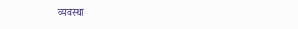व्यवस्था